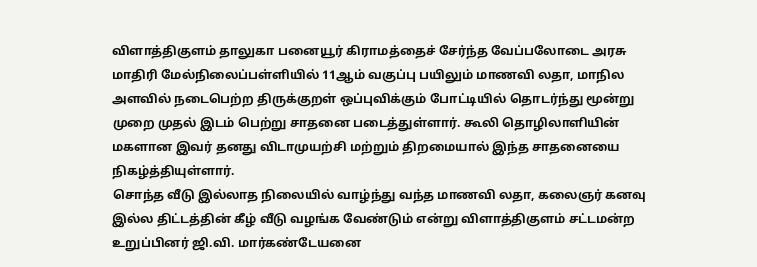விளாத்திகுளம் தாலுகா பனையூர் கிராமத்தைச் சேர்ந்த வேப்பலோடை அரசு மாதிரி மேல்நிலைப்பள்ளியில் 11ஆம் வகுப்பு பயிலும் மாணவி லதா, மாநில அளவில் நடைபெற்ற திருக்குறள் ஒப்புவிக்கும் போட்டியில் தொடர்ந்து மூன்று முறை முதல் இடம் பெற்று சாதனை படைத்துள்ளார். கூலி தொழிலாளியின் மகளான இவர் தனது விடாமுயற்சி மற்றும் திறமையால் இந்த சாதனையை நிகழ்த்தியுள்ளார்.
சொந்த வீடு இல்லாத நிலையில் வாழ்ந்து வந்த மாணவி லதா, கலைஞர் கனவு இல்ல திட்டத்தின் கீழ் வீடு வழங்க வேண்டும் என்று விளாத்திகுளம் சட்டமன்ற உறுப்பினர் ஜி.வி. மார்கண்டேயனை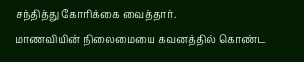சந்தித்து கோரிக்கை வைத்தார்.
மாணவியின் நிலைமையை கவனத்தில் கொண்ட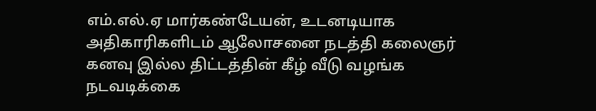எம்.எல்.ஏ மார்கண்டேயன், உடனடியாக அதிகாரிகளிடம் ஆலோசனை நடத்தி கலைஞர் கனவு இல்ல திட்டத்தின் கீழ் வீடு வழங்க நடவடிக்கை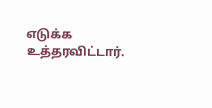எடுக்க உத்தரவிட்டார்.